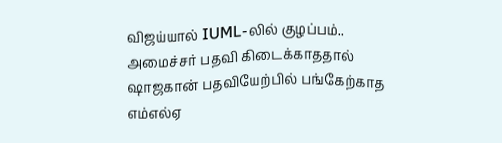விஜய்யால் IUML-லில் குழப்பம்.. அமைச்சர் பதவி கிடைக்காததால் ஷாஜகான் பதவியேற்பில் பங்கேற்காத எம்எல்ஏ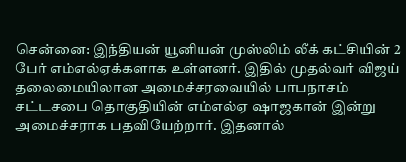சென்னை: இந்தியன் யூனியன் முஸ்லிம் லீக் கட்சியின் 2 பேர் எம்எல்ஏக்களாக உள்ளனர். இதில் முதல்வர் விஜய் தலைமையிலான அமைச்சரவையில் பாபநாசம் சட்டசபை தொகுதியின் எம்எல்ஏ ஷாஜகான் இன்று அமைச்சராக பதவியேற்றார். இதனால்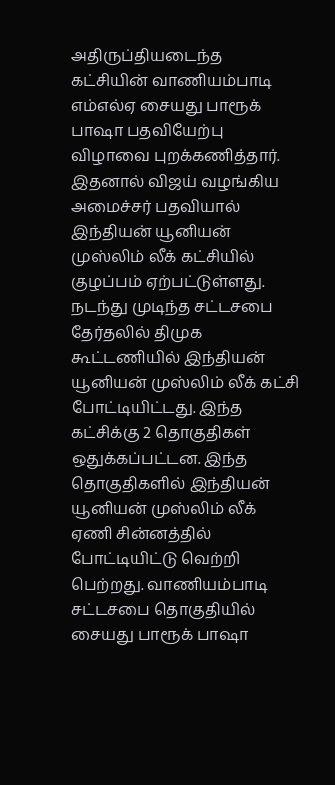அதிருப்தியடைந்த கட்சியின் வாணியம்பாடி எம்எல்ஏ சையது பாரூக் பாஷா பதவியேற்பு விழாவை புறக்கணித்தார். இதனால் விஜய் வழங்கிய அமைச்சர் பதவியால் இந்தியன் யூனியன் முஸ்லிம் லீக் கட்சியில் குழப்பம் ஏற்பட்டுள்ளது.
நடந்து முடிந்த சட்டசபை தேர்தலில் திமுக கூட்டணியில் இந்தியன் யூனியன் முஸ்லிம் லீக் கட்சி போட்டியிட்டது. இந்த கட்சிக்கு 2 தொகுதிகள் ஒதுக்கப்பட்டன. இந்த தொகுதிகளில் இந்தியன் யூனியன் முஸ்லிம் லீக் ஏணி சின்னத்தில் போட்டியிட்டு வெற்றி பெற்றது. வாணியம்பாடி சட்டசபை தொகுதியில் சையது பாரூக் பாஷா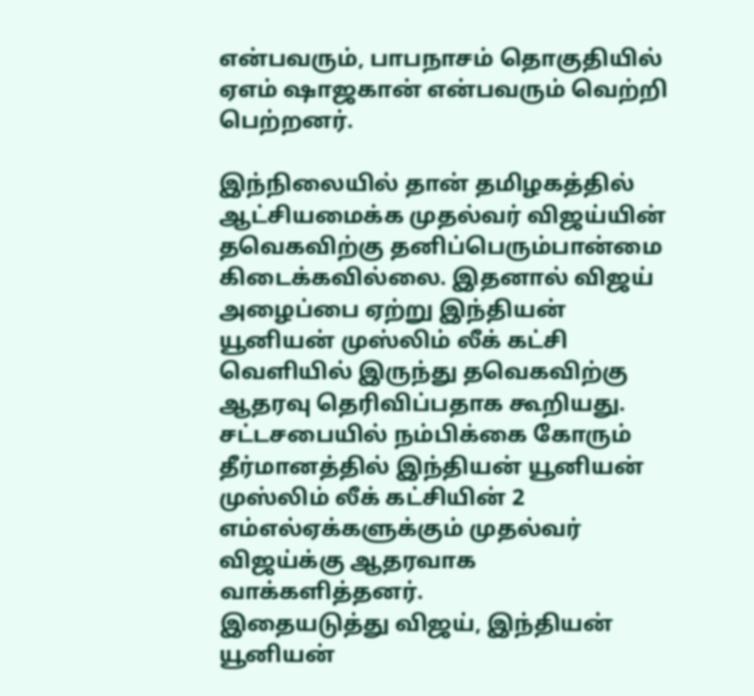என்பவரும், பாபநாசம் தொகுதியில் ஏஎம் ஷாஜகான் என்பவரும் வெற்றி பெற்றனர்.

இந்நிலையில் தான் தமிழகத்தில் ஆட்சியமைக்க முதல்வர் விஜய்யின் தவெகவிற்கு தனிப்பெரும்பான்மை கிடைக்கவில்லை. இதனால் விஜய் அழைப்பை ஏற்று இந்தியன் யூனியன் முஸ்லிம் லீக் கட்சி வெளியில் இருந்து தவெகவிற்கு ஆதரவு தெரிவிப்பதாக கூறியது. சட்டசபையில் நம்பிக்கை கோரும் தீர்மானத்தில் இந்தியன் யூனியன் முஸ்லிம் லீக் கட்சியின் 2 எம்எல்ஏக்களுக்கும் முதல்வர் விஜய்க்கு ஆதரவாக வாக்களித்தனர்.
இதையடுத்து விஜய், இந்தியன் யூனியன்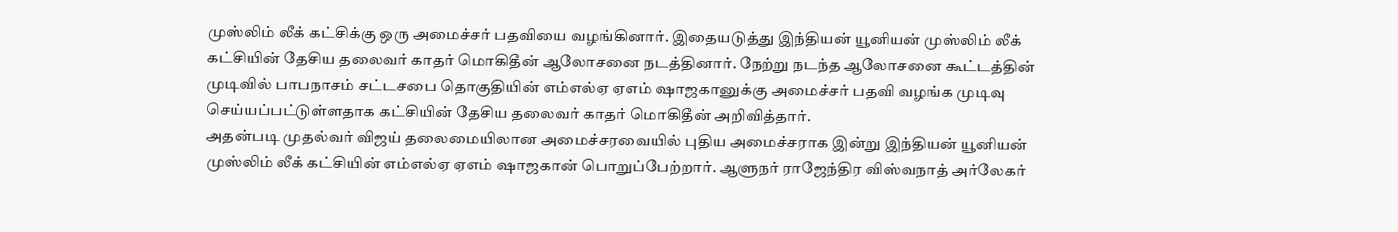முஸ்லிம் லீக் கட்சிக்கு ஒரு அமைச்சர் பதவியை வழங்கினார். இதையடுத்து இந்தியன் யூனியன் முஸ்லிம் லீக் கட்சியின் தேசிய தலைவர் காதர் மொகிதீன் ஆலோசனை நடத்தினார். நேற்று நடந்த ஆலோசனை கூட்டத்தின் முடிவில் பாபநாசம் சட்டசபை தொகுதியின் எம்எல்ஏ ஏஎம் ஷாஜகானுக்கு அமைச்சர் பதவி வழங்க முடிவு செய்யப்பட்டுள்ளதாக கட்சியின் தேசிய தலைவர் காதர் மொகிதீன் அறிவித்தார்.
அதன்படி முதல்வர் விஜய் தலைமையிலான அமைச்சரவையில் புதிய அமைச்சராக இன்று இந்தியன் யூனியன் முஸ்லிம் லீக் கட்சியின் எம்எல்ஏ ஏஎம் ஷாஜகான் பொறுப்பேற்றார். ஆளுநர் ராஜேந்திர விஸ்வநாத் அர்லேகர்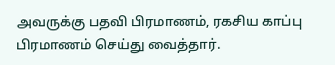அவருக்கு பதவி பிரமாணம், ரகசிய காப்பு பிரமாணம் செய்து வைத்தார்.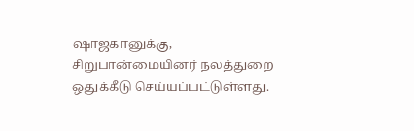ஷாஜகானுக்கு, சிறுபான்மையினர் நலத்துறை ஒதுக்கீடு செய்யப்பட்டுள்ளது.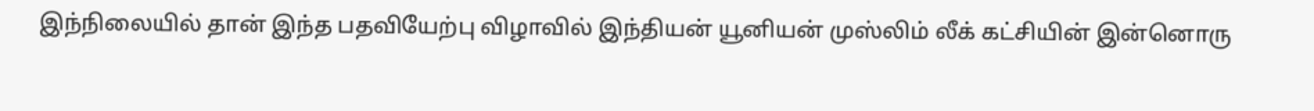இந்நிலையில் தான் இந்த பதவியேற்பு விழாவில் இந்தியன் யூனியன் முஸ்லிம் லீக் கட்சியின் இன்னொரு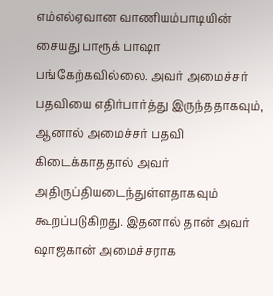எம்எல்ஏவான வாணியம்பாடியின் சையது பாரூக் பாஷா பங்கேற்கவில்லை. அவர் அமைச்சர் பதவியை எதிர்பார்த்து இருந்ததாகவும், ஆனால் அமைச்சர் பதவி கிடைக்காததால் அவர் அதிருப்தியடைந்துள்ளதாகவும் கூறப்படுகிறது. இதனால் தான் அவர் ஷாஜகான் அமைச்சராக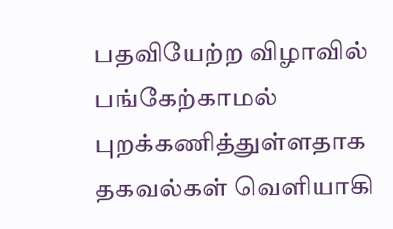பதவியேற்ற விழாவில் பங்கேற்காமல் புறக்கணித்துள்ளதாக தகவல்கள் வெளியாகி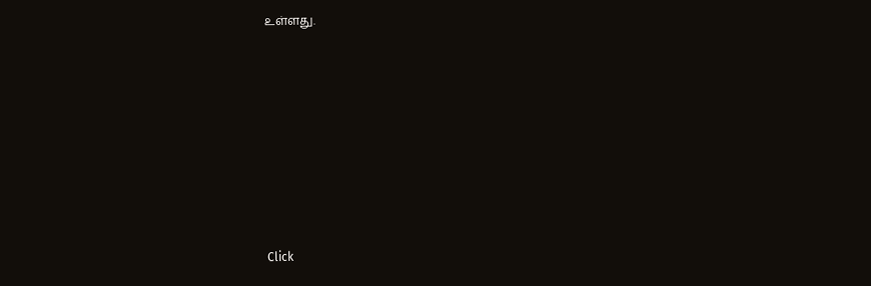உள்ளது.












Click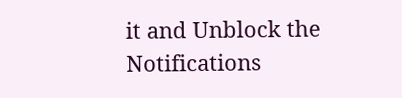it and Unblock the Notifications